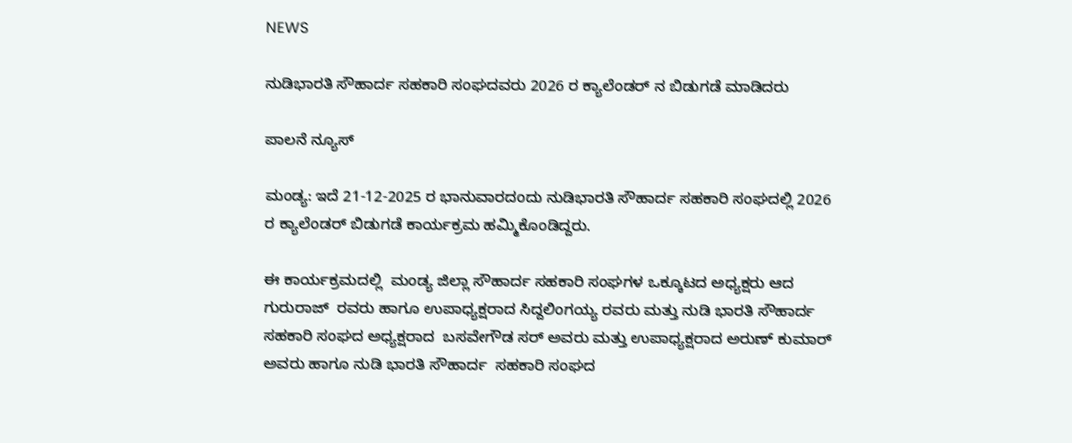NEWS

ನುಡಿಭಾರತಿ ಸೌಹಾರ್ದ ಸಹಕಾರಿ ಸಂಘದವರು 2026 ರ ಕ್ಯಾಲೆಂಡರ್ ನ ಬಿಡುಗಡೆ ಮಾಡಿದರು

ಪಾಲನೆ ನ್ಯೂಸ್

ಮಂಡ್ಯ: ಇದೆ 21-12-2025 ರ ಭಾನುವಾರದಂದು ನುಡಿಭಾರತಿ ಸೌಹಾರ್ದ ಸಹಕಾರಿ ಸಂಘದಲ್ಲಿ 2026 ರ ಕ್ಯಾಲೆಂಡರ್ ಬಿಡುಗಡೆ ಕಾರ್ಯಕ್ರಮ ಹಮ್ಮಿಕೊಂಡಿದ್ದರು.

ಈ ಕಾರ್ಯಕ್ರಮದಲ್ಲಿ  ಮಂಡ್ಯ ಜಿಲ್ಲಾ ಸೌಹಾರ್ದ ಸಹಕಾರಿ ಸಂಘಗಳ ಒಕ್ಕೂಟದ ಅಧ್ಯಕ್ಷರು ಆದ ಗುರುರಾಜ್  ರವರು ಹಾಗೂ ಉಪಾಧ್ಯಕ್ಷರಾದ ಸಿದ್ದಲಿಂಗಯ್ಯ ರವರು ಮತ್ತು ನುಡಿ ಭಾರತಿ ಸೌಹಾರ್ದ ಸಹಕಾರಿ ಸಂಘದ ಅಧ್ಯಕ್ಷರಾದ  ಬಸವೇಗೌಡ ಸರ್ ಅವರು ಮತ್ತು ಉಪಾಧ್ಯಕ್ಷರಾದ ಅರುಣ್ ಕುಮಾರ್ ಅವರು ಹಾಗೂ ನುಡಿ ಭಾರತಿ ಸೌಹಾರ್ದ  ಸಹಕಾರಿ ಸಂಘದ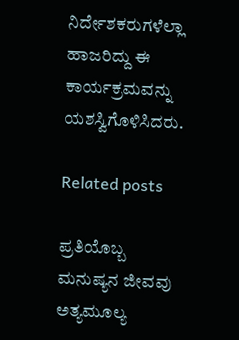ನಿರ್ದೇಶಕರುಗಳೆಲ್ಲಾ ಹಾಜರಿದ್ದು ಈ ಕಾರ್ಯಕ್ರಮವನ್ನು ಯಶಸ್ವಿಗೊಳಿಸಿದರು.

Related posts

ಪ್ರತಿಯೊಬ್ಬ ಮನುಷ್ಯನ ಜೀವವು ಅತ್ಯಮೂಲ್ಯ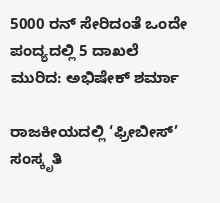5000 ರನ್ ಸೇರಿದಂತೆ ಒಂದೇ ಪಂದ್ಯದಲ್ಲಿ 5 ದಾಖಲೆ ಮುರಿದ: ಅಭಿಷೇಕ್ ಶರ್ಮಾ

ರಾಜಕೀಯದಲ್ಲಿ ‘ಫ್ರೀಬೀಸ್’ ಸಂಸ್ಕೃತಿ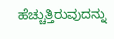ಹೆಚ್ಚುತ್ತಿರುವುದನ್ನು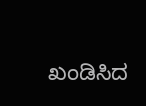ಖಂಡಿಸಿದ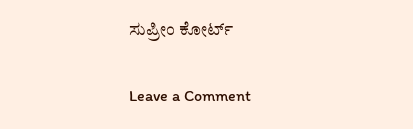ಸುಪ್ರೀಂ ಕೋರ್ಟ್

Leave a Comment